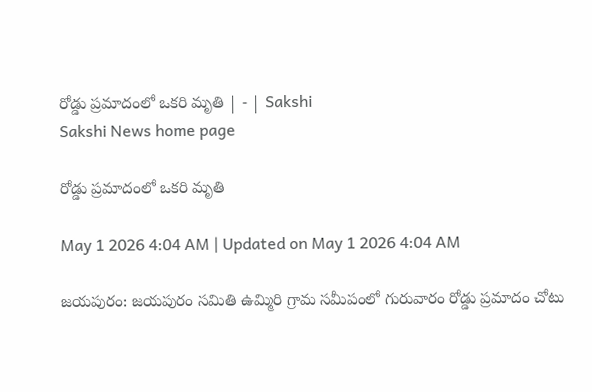రోడ్డు ప్రమాదంలో ఒకరి మృతి | - | Sakshi
Sakshi News home page

రోడ్డు ప్రమాదంలో ఒకరి మృతి

May 1 2026 4:04 AM | Updated on May 1 2026 4:04 AM

జయపురం: జయపురం సమితి ఉమ్మిరి గ్రామ సమీపంలో గురువారం రోడ్డు ప్రమాదం చోటు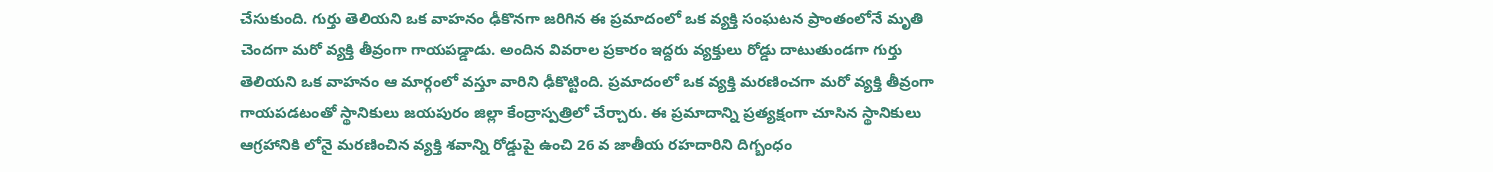చేసుకుంది. గుర్తు తెలియని ఒక వాహనం ఢీకొనగా జరిగిన ఈ ప్రమాదంలో ఒక వ్యక్తి సంఘటన ప్రాంతంలోనే మృతి చెందగా మరో వ్యక్తి తీవ్రంగా గాయపడ్డాడు. అందిన వివరాల ప్రకారం ఇద్దరు వ్యక్తులు రోడ్డు దాటుతుండగా గుర్తు తెలియని ఒక వాహనం ఆ మార్గంలో వస్తూ వారిని ఢీకొట్టింది. ప్రమాదంలో ఒక వ్యక్తి మరణించగా మరో వ్యక్తి తీవ్రంగా గాయపడటంతో స్థానికులు జయపురం జిల్లా కేంద్రాస్పత్రిలో చేర్చారు. ఈ ప్రమాదాన్ని ప్రత్యక్షంగా చూసిన స్థానికులు ఆగ్రహానికి లోనై మరణించిన వ్యక్తి శవాన్ని రోడ్డుపై ఉంచి 26 వ జాతీయ రహదారిని దిగ్బంధం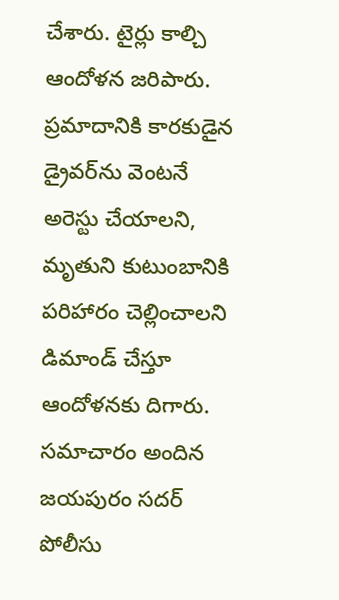చేశారు. టైర్లు కాల్చి ఆందోళన జరిపారు. ప్రమాదానికి కారకుడైన డ్రైవర్‌ను వెంటనే అరెస్టు చేయాలని, మృతుని కుటుంబానికి పరిహారం చెల్లించాలని డిమాండ్‌ చేస్తూ ఆందోళనకు దిగారు. సమాచారం అందిన జయపురం సదర్‌ పోలీసు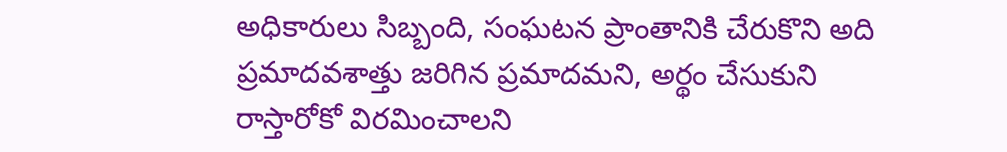అధికారులు సిబ్బంది, సంఘటన ప్రాంతానికి చేరుకొని అది ప్రమాదవశాత్తు జరిగిన ప్రమాదమని, అర్థం చేసుకుని రాస్తారోకో విరమించాలని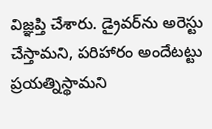విజ్ఞప్తి చేశారు. డ్రైవర్‌ను అరెస్టు చేస్తామని, పరిహారం అందేటట్టు ప్రయత్నిస్థామని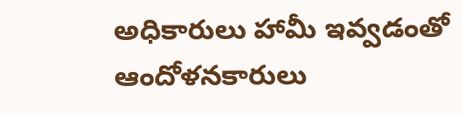అధికారులు హామీ ఇవ్వడంతో ఆందోళనకారులు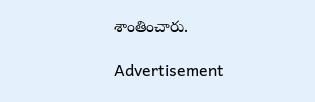శాంతించారు.

Advertisement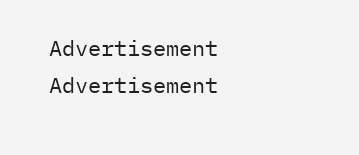Advertisement
Advertisement